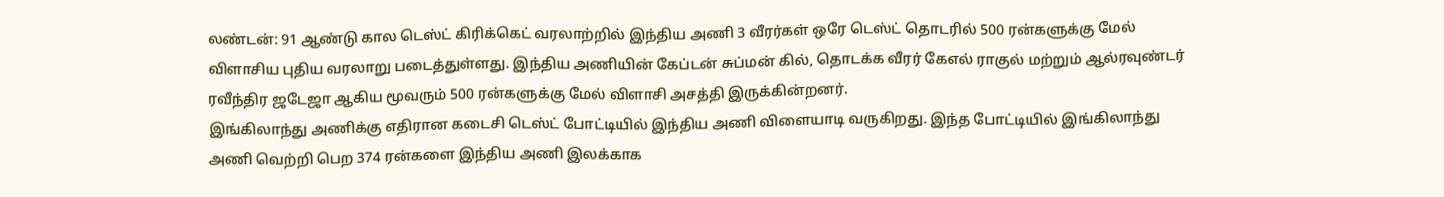லண்டன்: 91 ஆண்டு கால டெஸ்ட் கிரிக்கெட் வரலாற்றில் இந்திய அணி 3 வீரர்கள் ஒரே டெஸ்ட் தொடரில் 500 ரன்களுக்கு மேல் விளாசிய புதிய வரலாறு படைத்துள்ளது. இந்திய அணியின் கேப்டன் சுப்மன் கில், தொடக்க வீரர் கேஎல் ராகுல் மற்றும் ஆல்ரவுண்டர் ரவீந்திர ஜடேஜா ஆகிய மூவரும் 500 ரன்களுக்கு மேல் விளாசி அசத்தி இருக்கின்றனர்.
இங்கிலாந்து அணிக்கு எதிரான கடைசி டெஸ்ட் போட்டியில் இந்திய அணி விளையாடி வருகிறது. இந்த போட்டியில் இங்கிலாந்து அணி வெற்றி பெற 374 ரன்களை இந்திய அணி இலக்காக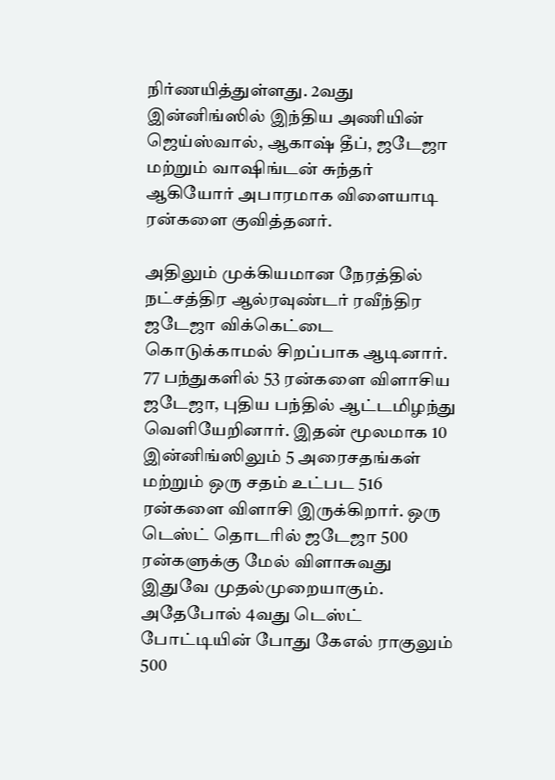நிர்ணயித்துள்ளது. 2வது இன்னிங்ஸில் இந்திய அணியின் ஜெய்ஸ்வால், ஆகாஷ் தீப், ஜடேஜா மற்றும் வாஷிங்டன் சுந்தர் ஆகியோர் அபாரமாக விளையாடி ரன்களை குவித்தனர்.

அதிலும் முக்கியமான நேரத்தில் நட்சத்திர ஆல்ரவுண்டர் ரவீந்திர ஜடேஜா விக்கெட்டை கொடுக்காமல் சிறப்பாக ஆடினார். 77 பந்துகளில் 53 ரன்களை விளாசிய ஜடேஜா, புதிய பந்தில் ஆட்டமிழந்து வெளியேறினார். இதன் மூலமாக 10 இன்னிங்ஸிலும் 5 அரைசதங்கள் மற்றும் ஒரு சதம் உட்பட 516 ரன்களை விளாசி இருக்கிறார். ஒரு டெஸ்ட் தொடரில் ஜடேஜா 500 ரன்களுக்கு மேல் விளாசுவது இதுவே முதல்முறையாகும்.
அதேபோல் 4வது டெஸ்ட் போட்டியின் போது கேஎல் ராகுலும் 500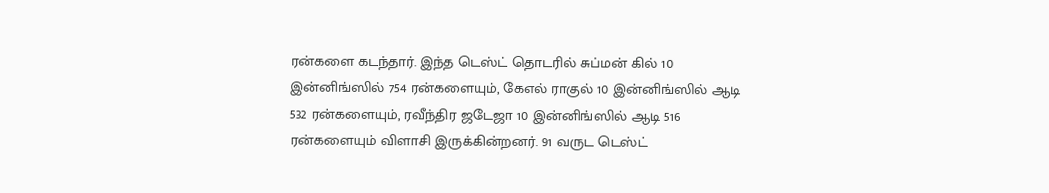ரன்களை கடந்தார். இந்த டெஸ்ட் தொடரில் சுப்மன் கில் 10 இன்னிங்ஸில் 754 ரன்களையும், கேஎல் ராகுல் 10 இன்னிங்ஸில் ஆடி 532 ரன்களையும், ரவீந்திர ஜடேஜா 10 இன்னிங்ஸில் ஆடி 516 ரன்களையும் விளாசி இருக்கின்றனர். 91 வருட டெஸ்ட்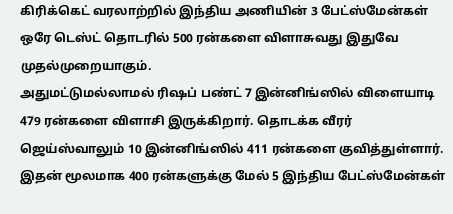கிரிக்கெட் வரலாற்றில் இந்திய அணியின் 3 பேட்ஸ்மேன்கள் ஒரே டெஸ்ட் தொடரில் 500 ரன்களை விளாசுவது இதுவே முதல்முறையாகும்.
அதுமட்டுமல்லாமல் ரிஷப் பண்ட் 7 இன்னிங்ஸில் விளையாடி 479 ரன்களை விளாசி இருக்கிறார். தொடக்க வீரர் ஜெய்ஸ்வாலும் 10 இன்னிங்ஸில் 411 ரன்களை குவித்துள்ளார். இதன் மூலமாக 400 ரன்களுக்கு மேல் 5 இந்திய பேட்ஸ்மேன்கள்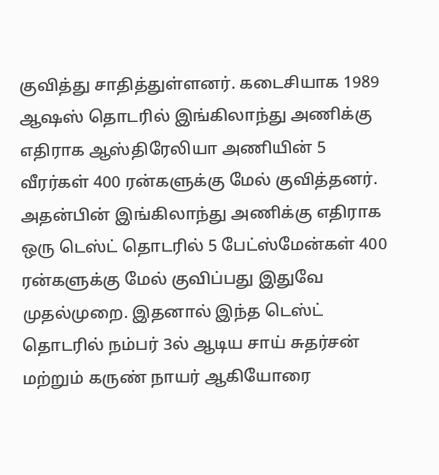குவித்து சாதித்துள்ளனர். கடைசியாக 1989 ஆஷஸ் தொடரில் இங்கிலாந்து அணிக்கு எதிராக ஆஸ்திரேலியா அணியின் 5 வீரர்கள் 400 ரன்களுக்கு மேல் குவித்தனர்.
அதன்பின் இங்கிலாந்து அணிக்கு எதிராக ஒரு டெஸ்ட் தொடரில் 5 பேட்ஸ்மேன்கள் 400 ரன்களுக்கு மேல் குவிப்பது இதுவே முதல்முறை. இதனால் இந்த டெஸ்ட் தொடரில் நம்பர் 3ல் ஆடிய சாய் சுதர்சன் மற்றும் கருண் நாயர் ஆகியோரை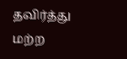தவிர்த்து மற்ற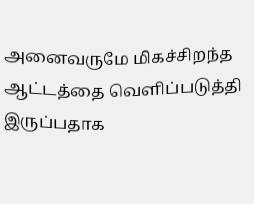அனைவருமே மிகச்சிறந்த ஆட்டத்தை வெளிப்படுத்தி இருப்பதாக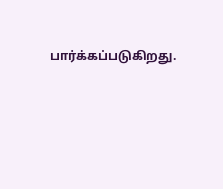பார்க்கப்படுகிறது.